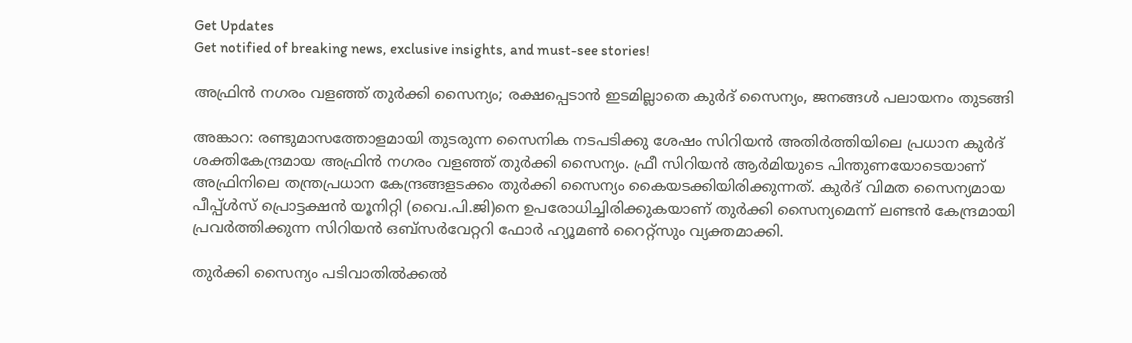Get Updates
Get notified of breaking news, exclusive insights, and must-see stories!

അഫ്രിന്‍ നഗരം വളഞ്ഞ് തുര്‍ക്കി സൈന്യം; രക്ഷപ്പെടാന്‍ ഇടമില്ലാതെ കുര്‍ദ് സൈന്യം, ജനങ്ങള്‍ പലായനം തുടങ്ങി

അങ്കാറ: രണ്ടുമാസത്തോളമായി തുടരുന്ന സൈനിക നടപടിക്കു ശേഷം സിറിയന്‍ അതിര്‍ത്തിയിലെ പ്രധാന കുര്‍ദ് ശക്തികേന്ദ്രമായ അഫ്രിന്‍ നഗരം വളഞ്ഞ് തുര്‍ക്കി സൈന്യം. ഫ്രീ സിറിയന്‍ ആര്‍മിയുടെ പിന്തുണയോടെയാണ് അഫ്രിനിലെ തന്ത്രപ്രധാന കേന്ദ്രങ്ങളടക്കം തുര്‍ക്കി സൈന്യം കൈയടക്കിയിരിക്കുന്നത്. കുര്‍ദ് വിമത സൈന്യമായ പീപ്പ്ള്‍സ് പ്രൊട്ടക്ഷന്‍ യൂനിറ്റി (വൈ.പി.ജി)നെ ഉപരോധിച്ചിരിക്കുകയാണ് തുര്‍ക്കി സൈന്യമെന്ന് ലണ്ടന്‍ കേന്ദ്രമായി പ്രവര്‍ത്തിക്കുന്ന സിറിയന്‍ ഒബ്‌സര്‍വേറ്ററി ഫോര്‍ ഹ്യൂമണ്‍ റൈറ്റ്‌സും വ്യക്തമാക്കി.

തുര്‍ക്കി സൈന്യം പടിവാതില്‍ക്കല്‍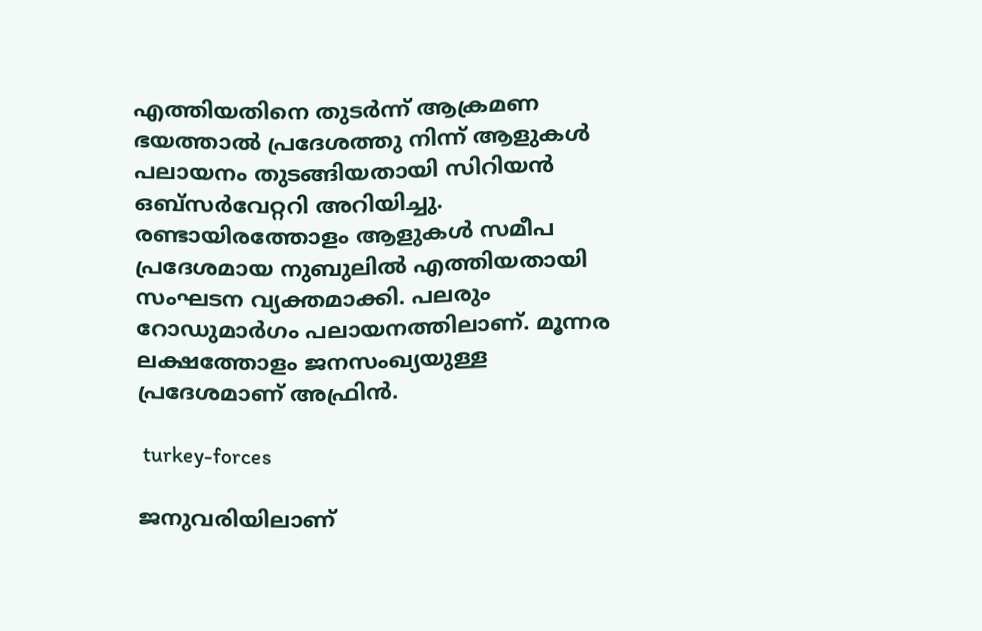എത്തിയതിനെ തുടര്‍ന്ന് ആക്രമണ ഭയത്താല്‍ പ്രദേശത്തു നിന്ന് ആളുകള്‍ പലായനം തുടങ്ങിയതായി സിറിയന്‍ ഒബ്‌സര്‍വേറ്ററി അറിയിച്ചു. രണ്ടായിരത്തോളം ആളുകള്‍ സമീപ പ്രദേശമായ നുബുലില്‍ എത്തിയതായി സംഘടന വ്യക്തമാക്കി. പലരും റോഡുമാര്‍ഗം പലായനത്തിലാണ്. മൂന്നര ലക്ഷത്തോളം ജനസംഖ്യയുള്ള പ്രദേശമാണ് അഫ്രിന്‍.

 turkey-forces

ജനുവരിയിലാണ്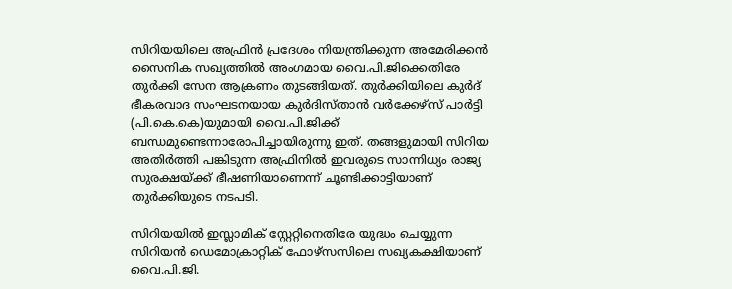സിറിയയിലെ അഫ്രിന്‍ പ്രദേശം നിയന്ത്രിക്കുന്ന അമേരിക്കന്‍ സൈനിക സഖ്യത്തില്‍ അംഗമായ വൈ.പി.ജിക്കെതിരേ തുര്‍ക്കി സേന ആക്രണം തുടങ്ങിയത്. തുര്‍ക്കിയിലെ കുര്‍ദ് ഭീകരവാദ സംഘടനയായ കുര്‍ദിസ്താന്‍ വര്‍ക്കേഴ്‌സ് പാര്‍ട്ടി (പി.കെ.കെ)യുമായി വൈ.പി.ജിക്ക് ബന്ധമുണ്ടെന്നാരോപിച്ചായിരുന്നു ഇത്. തങ്ങളുമായി സിറിയ അതിര്‍ത്തി പങ്കിടുന്ന അഫ്രിനില്‍ ഇവരുടെ സാന്നിധ്യം രാജ്യ സുരക്ഷയ്ക്ക് ഭീഷണിയാണെന്ന് ചൂണ്ടിക്കാട്ടിയാണ് തുര്‍ക്കിയുടെ നടപടി.

സിറിയയില്‍ ഇസ്ലാമിക് സ്റ്റേറ്റിനെതിരേ യുദ്ധം ചെയ്യുന്ന സിറിയന്‍ ഡെമോക്രാറ്റിക് ഫോഴ്‌സസിലെ സഖ്യകക്ഷിയാണ് വൈ.പി.ജി.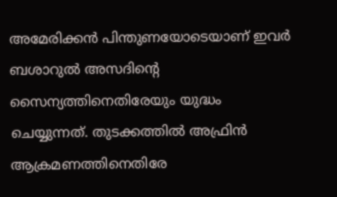അമേരിക്കന്‍ പിന്തുണയോടെയാണ് ഇവര്‍ ബശാറുല്‍ അസദിന്റെ സൈന്യത്തിനെതിരേയും യുദ്ധം ചെയ്യുന്നത്. തുടക്കത്തില്‍ അഫ്രിന്‍ ആക്രമണത്തിനെതിരേ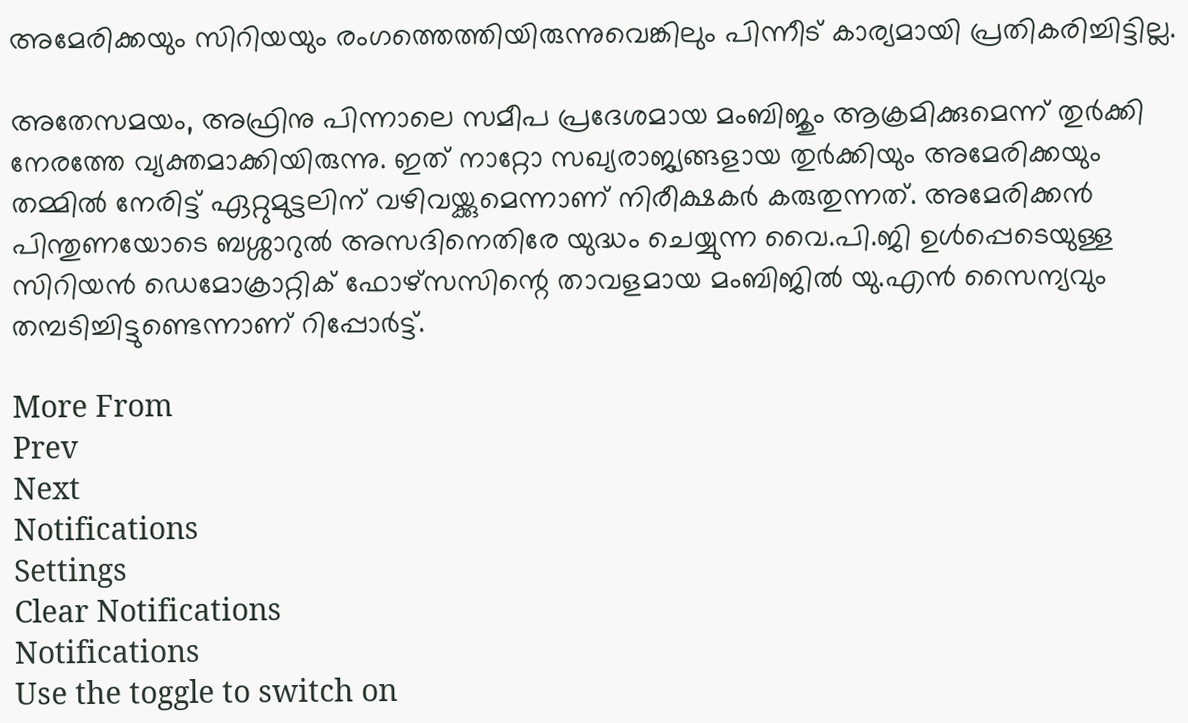അമേരിക്കയും സിറിയയും രംഗത്തെത്തിയിരുന്നുവെങ്കിലും പിന്നീട് കാര്യമായി പ്രതികരിച്ചിട്ടില്ല.

അതേസമയം, അഫ്രിനു പിന്നാലെ സമീപ പ്രദേശമായ മംബിജും ആക്രമിക്കുമെന്ന് തുര്‍ക്കി നേരത്തേ വ്യക്തമാക്കിയിരുന്നു. ഇത് നാറ്റോ സഖ്യരാജ്യങ്ങളായ തുര്‍ക്കിയും അമേരിക്കയും തമ്മില്‍ നേരിട്ട് ഏറ്റുമുട്ടലിന് വഴിവയ്ക്കുമെന്നാണ് നിരീക്ഷകര്‍ കരുതുന്നത്. അമേരിക്കന്‍ പിന്തുണയോടെ ബശ്ശാറുല്‍ അസദിനെതിരേ യുദ്ധം ചെയ്യുന്ന വൈ.പി.ജി ഉള്‍പ്പെടെയുള്ള സിറിയന്‍ ഡെമോക്രാറ്റിക് ഫോഴ്‌സസിന്റെ താവളമായ മംബിജില്‍ യു.എന്‍ സൈന്യവും തമ്പടിച്ചിട്ടുണ്ടെന്നാണ് റിപ്പോര്‍ട്ട്.

More From
Prev
Next
Notifications
Settings
Clear Notifications
Notifications
Use the toggle to switch on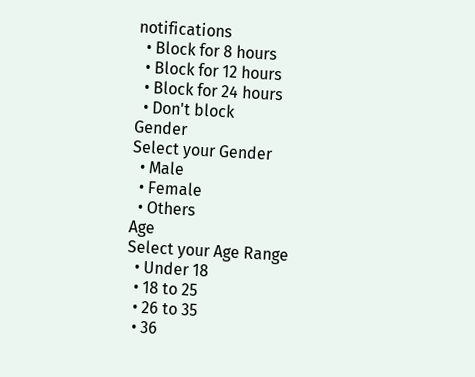notifications
  • Block for 8 hours
  • Block for 12 hours
  • Block for 24 hours
  • Don't block
Gender
Select your Gender
  • Male
  • Female
  • Others
Age
Select your Age Range
  • Under 18
  • 18 to 25
  • 26 to 35
  • 36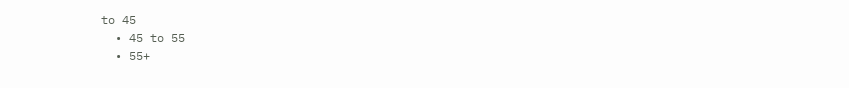to 45
  • 45 to 55
  • 55+